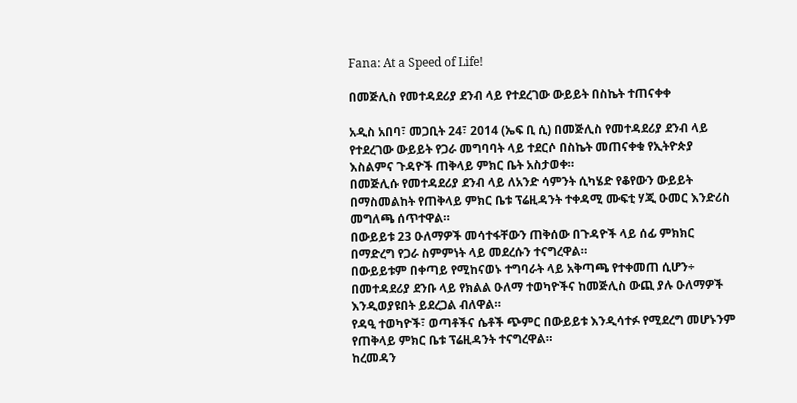Fana: At a Speed of Life!

በመጅሊስ የመተዳደሪያ ደንብ ላይ የተደረገው ውይይት በስኬት ተጠናቀቀ

አዲስ አበባ፣ መጋቢት 24፣ 2014 (ኤፍ ቢ ሲ) በመጅሊስ የመተዳደሪያ ደንብ ላይ የተደረገው ውይይት የጋራ መግባባት ላይ ተደርሶ በስኬት መጠናቀቁ የኢትዮጵያ እስልምና ጉዳዮች ጠቅላይ ምክር ቤት አስታወቀ።
በመጅሊሱ የመተዳደሪያ ደንብ ላይ ለአንድ ሳምንት ሲካሄድ የቆየውን ውይይት በማስመልከት የጠቅላይ ምክር ቤቱ ፕሬዚዳንት ተቀዳሚ ሙፍቲ ሃጂ ዑመር እንድሪስ መግለጫ ሰጥተዋል።
በውይይቱ 23 ዑለማዎች መሳተፋቸውን ጠቅሰው በጉዳዮች ላይ ሰፊ ምክክር በማድረግ የጋራ ስምምነት ላይ መደረሱን ተናግረዋል።
በውይይቱም በቀጣይ የሚከናወኑ ተግባራት ላይ አቅጣጫ የተቀመጠ ሲሆን÷ በመተዳደሪያ ደንቡ ላይ የክልል ዑለማ ተወካዮችና ከመጅሊስ ውጪ ያሉ ዑለማዎች እንዲወያዩበት ይደረጋል ብለዋል።
የዳዒ ተወካዮች፣ ወጣቶችና ሴቶች ጭምር በውይይቱ እንዲሳተፉ የሚደረግ መሆኑንም የጠቅላይ ምክር ቤቱ ፕሬዚዳንት ተናግረዋል።
ከረመዳን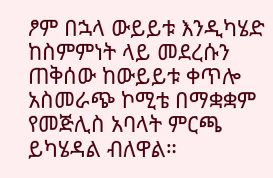ፆም በኋላ ውይይቱ እንዲካሄድ ከስምምነት ላይ መደረሱን ጠቅሰው ከውይይቱ ቀጥሎ አስመራጭ ኮሚቴ በማቋቋም የመጅሊስ አባላት ምርጫ ይካሄዳል ብለዋል።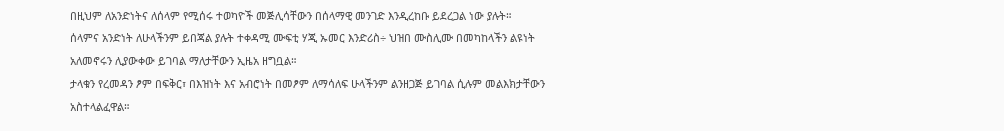በዚህም ለአንድነትና ለሰላም የሚሰሩ ተወካዮች መጅሊሳቸውን በሰላማዊ መንገድ እንዲረከቡ ይደረጋል ነው ያሉት።
ሰላምና አንድነት ለሁላችንም ይበጃል ያሉት ተቀዳሚ ሙፍቲ ሃጂ ኡመር እንድሪስ÷ ህዝበ ሙስሊሙ በመካከላችን ልዩነት አለመኖሩን ሊያውቀው ይገባል ማለታቸውን ኢዜአ ዘግቧል።
ታላቁን የረመዳን ፆም በፍቅር፣ በእዝነት እና አብሮነት በመፆም ለማሳለፍ ሁላችንም ልንዘጋጅ ይገባል ሲሉም መልእክታቸውን አስተላልፈዋል።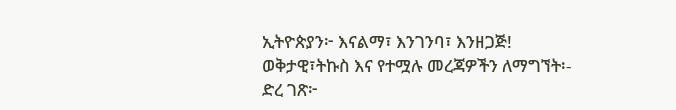ኢትዮጵያን፦ እናልማ፣ እንገንባ፣ እንዘጋጅ!
ወቅታዊ፣ትኩስ እና የተሟሉ መረጃዎችን ለማግኘት፡-
ድረ ገጽ፦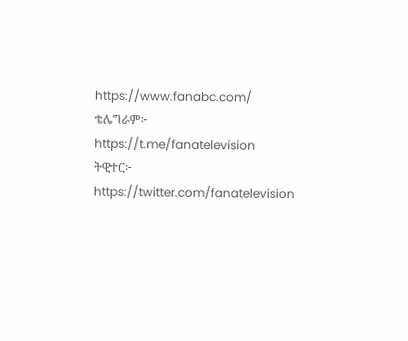https://www.fanabc.com/
ቴሌግራም፦ https://t.me/fanatelevision
ትዊተር፦ https://twitter.com/fanatelevision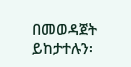በመወዳጀት ይከታተሉን፡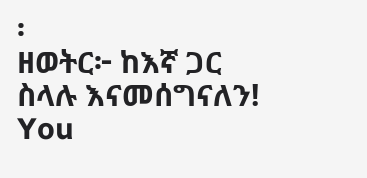፡
ዘወትር፦ ከእኛ ጋር ስላሉ እናመሰግናለን!
You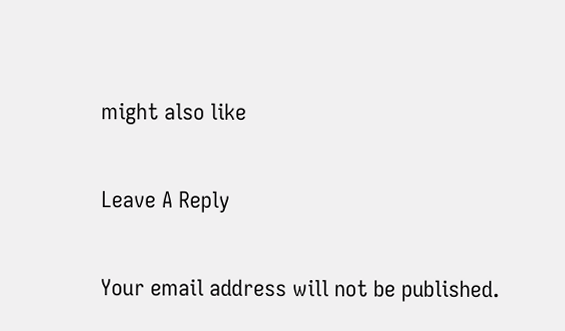might also like

Leave A Reply

Your email address will not be published.